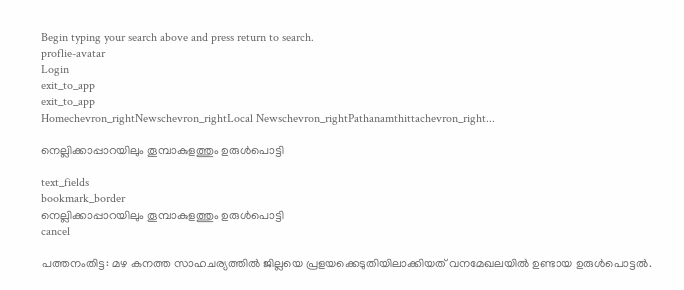Begin typing your search above and press return to search.
proflie-avatar
Login
exit_to_app
exit_to_app
Homechevron_rightNewschevron_rightLocal Newschevron_rightPathanamthittachevron_right...

നെല്ലിക്കാപ്പാറയിലും തൂമ്പാകുളത്തും ഉരുൾപൊട്ടി

text_fields
bookmark_border
നെല്ലിക്കാപ്പാറയിലും തൂമ്പാകുളത്തും ഉരുൾപൊട്ടി
cancel

പത്തനംതിട്ട: മഴ കനത്ത സാഹചര്യത്തിൽ ജില്ലയെ പ്രളയക്കെടുതിയിലാക്കിയത് വനമേഖലയിൽ ഉണ്ടായ ഉരുൾപൊട്ടൽ.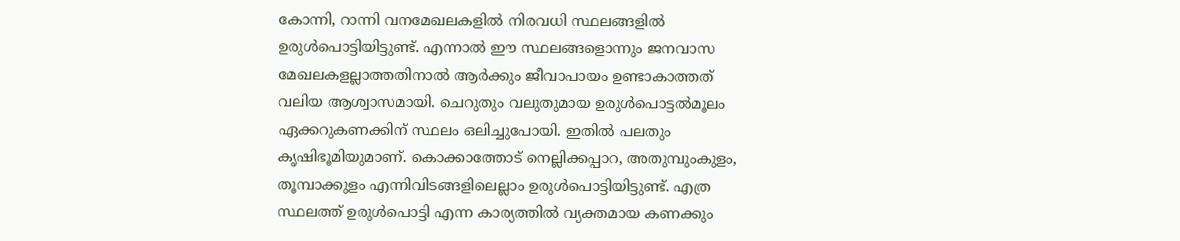കോന്നി, റാന്നി വനമേഖലകളിൽ നിരവധി സ്ഥലങ്ങളിൽ ഉരുൾപൊട്ടിയിട്ടുണ്ട്. എന്നാൽ ഈ സ്ഥലങ്ങളൊന്നും ജനവാസ മേഖലകളല്ലാത്തതിനാൽ ആർക്കും ജീവാപായം ഉണ്ടാകാത്തത് വലിയ ആശ്വാസമായി. ചെറുതും വലുതുമായ ഉരുൾപൊട്ടൽമൂലം ഏക്കറുകണക്കിന് സ്ഥലം ഒലിച്ചുപോയി. ഇതിൽ പലതും കൃഷിഭൂമിയുമാണ്. കൊക്കാത്തോട് നെല്ലിക്കപ്പാറ, അതുമ്പുംകുളം, തൂമ്പാക്കുളം എന്നിവിടങ്ങളിലെല്ലാം ഉരുൾപൊട്ടിയിട്ടുണ്ട്. എത്ര സ്ഥലത്ത് ഉരുൾപൊട്ടി എന്ന കാര്യത്തിൽ വ്യക്തമായ കണക്കും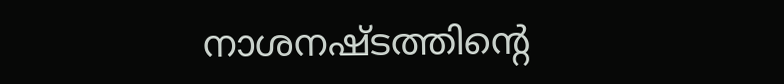നാശനഷ്ടത്തിന്‍റെ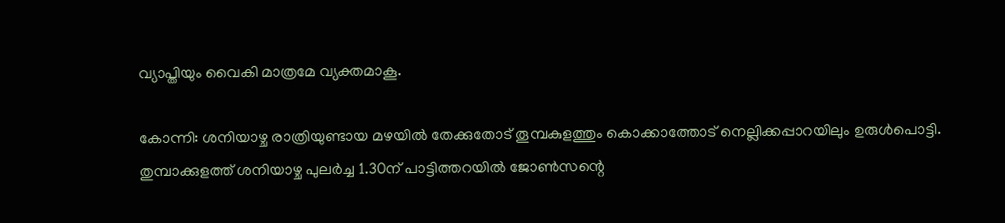വ്യാപ്തിയും വൈകി മാത്രമേ വ്യക്തമാകൂ.

കോന്നി: ശനിയാഴ്ച രാത്രിയുണ്ടായ മഴയിൽ തേക്കുതോട് തൂമ്പകുളത്തും കൊക്കാത്തോട് നെല്ലിക്കപ്പാറയിലും ഉരുൾപൊട്ടി. തുമ്പാക്കുളത്ത്‌ ശനിയാഴ്ച പുലർച്ച 1.30ന് പാട്ടിത്തറയിൽ ജോൺസന്റെ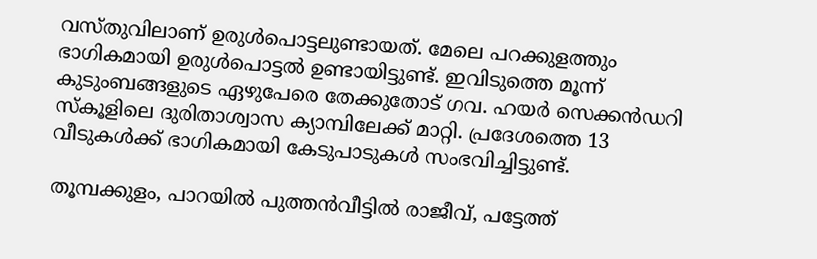വസ്തുവിലാണ് ഉരുൾപൊട്ടലുണ്ടായത്. മേലെ പറക്കുളത്തും ഭാഗികമായി ഉരുൾപൊട്ടൽ ഉണ്ടായിട്ടുണ്ട്. ഇവിടുത്തെ മൂന്ന് കുടുംബങ്ങളുടെ ഏഴുപേരെ തേക്കുതോട് ഗവ. ഹയർ സെക്കൻഡറി സ്കൂളിലെ ദുരിതാശ്വാസ ക്യാമ്പിലേക്ക് മാറ്റി. പ്രദേശത്തെ 13 വീടുകൾക്ക് ഭാഗികമായി കേടുപാടുകൾ സംഭവിച്ചിട്ടുണ്ട്.

തൂമ്പക്കുളം, പാറയിൽ പുത്തൻവീട്ടിൽ രാജീവ്, പട്ടേത്ത്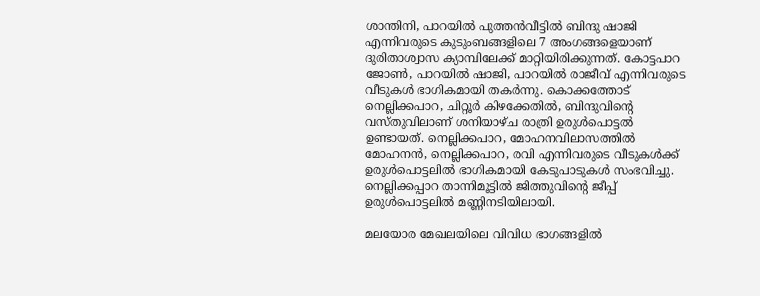ശാന്തിനി, പാറയിൽ പുത്തൻവീട്ടിൽ ബിന്ദു ഷാജി എന്നിവരുടെ കുടുംബങ്ങളിലെ 7 അംഗങ്ങളെയാണ് ദുരിതാശ്വാസ ക്യാമ്പിലേക്ക് മാറ്റിയിരിക്കുന്നത്. കോട്ടപാറ ജോൺ, പാറയിൽ ഷാജി, പാറയിൽ രാജീവ് എന്നിവരുടെ വീടുകൾ ഭാഗികമായി തകർന്നു. കൊക്കത്തോട് നെല്ലിക്കപാറ, ചിറ്റൂർ കിഴക്കേതിൽ, ബിന്ദുവിന്റെ വസ്തുവിലാണ് ശനിയാഴ്ച രാത്രി ഉരുൾപൊട്ടൽ ഉണ്ടായത്. നെല്ലിക്കപാറ, മോഹനവിലാസത്തിൽ മോഹനൻ, നെല്ലിക്കപാറ, രവി എന്നിവരുടെ വീടുകൾക്ക് ഉരുൾപൊട്ടലിൽ ഭാഗികമായി കേടുപാടുകൾ സംഭവിച്ചു. നെല്ലിക്കപ്പാറ താന്നിമൂട്ടിൽ ജിത്തുവിന്റെ ജീപ്പ് ഉരുൾപൊട്ടലിൽ മണ്ണിനടിയിലായി.

മലയോര മേഖലയിലെ വിവിധ ഭാഗങ്ങളിൽ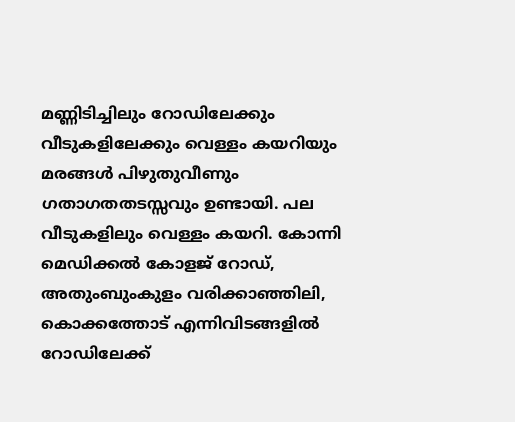മണ്ണിടിച്ചിലും റോഡിലേക്കും വീടുകളിലേക്കും വെള്ളം കയറിയും മരങ്ങൾ പിഴുതുവീണും ഗതാഗതതടസ്സവും ഉണ്ടായി. പല വീടുകളിലും വെള്ളം കയറി. കോന്നി മെഡിക്കൽ കോളജ് റോഡ്, അതുംബുംകുളം വരിക്കാഞ്ഞിലി, കൊക്കത്തോട് എന്നിവിടങ്ങളിൽ റോഡിലേക്ക്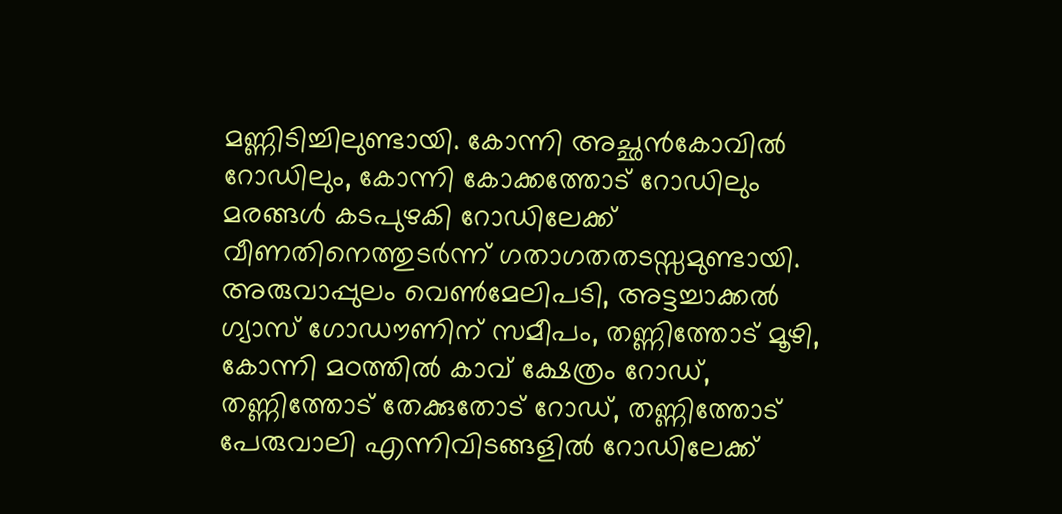മണ്ണിടിച്ചിലുണ്ടായി. കോന്നി അച്ഛൻകോവിൽ റോഡിലും, കോന്നി കോക്കത്തോട് റോഡിലും മരങ്ങൾ കടപുഴകി റോഡിലേക്ക് വീണതിനെത്തുടർന്ന് ഗതാഗതതടസ്സമുണ്ടായി. അരുവാപ്പുലം വെൺമേലിപടി, അട്ടച്ചാക്കൽ ഗ്യാസ് ഗോഡൗണിന് സമീപം, തണ്ണിത്തോട് മൂഴി, കോന്നി മഠത്തിൽ കാവ് ക്ഷേത്രം റോഡ്, തണ്ണിത്തോട് തേക്കുതോട് റോഡ്, തണ്ണിത്തോട് പേരുവാലി എന്നിവിടങ്ങളിൽ റോഡിലേക്ക്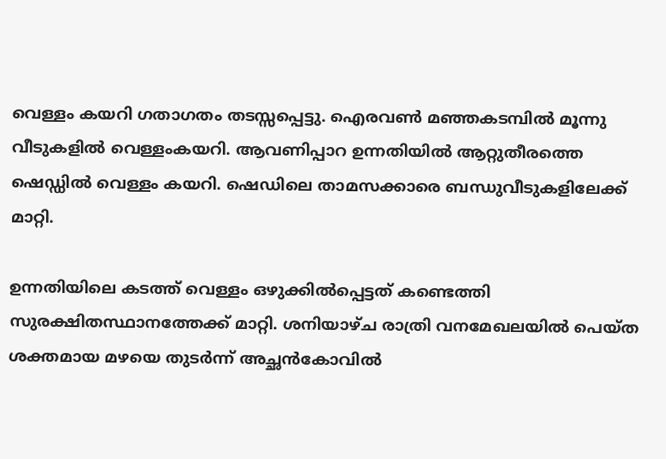വെള്ളം കയറി ഗതാഗതം തടസ്സപ്പെട്ടു. ഐരവൺ മഞ്ഞകടമ്പിൽ മൂന്നു വീടുകളിൽ വെള്ളംകയറി. ആവണിപ്പാറ ഉന്നതിയിൽ ആറ്റുതീരത്തെ ഷെഡ്ഡിൽ വെള്ളം കയറി. ഷെഡിലെ താമസക്കാരെ ബന്ധുവീടുകളിലേക്ക് മാറ്റി.

ഉന്നതിയിലെ കടത്ത് വെള്ളം ഒഴുക്കിൽപ്പെട്ടത് കണ്ടെത്തി സുരക്ഷിതസ്ഥാനത്തേക്ക് മാറ്റി. ശനിയാഴ്ച രാത്രി വനമേഖലയിൽ പെയ്ത ശക്തമായ മഴയെ തുടർന്ന് അച്ഛൻകോവിൽ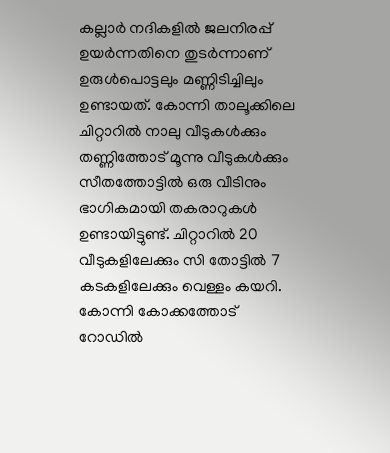കല്ലാർ നദികളിൽ ജലനിരപ്പ് ഉയർന്നതിനെ തുടർന്നാണ് ഉരുൾപൊട്ടലും മണ്ണിടിച്ചിലും ഉണ്ടായത്. കോന്നി താലൂക്കിലെ ചിറ്റാറിൽ നാലു വീടുകൾക്കും തണ്ണിത്തോട് മൂന്നു വീടുകൾക്കും സീതത്തോട്ടിൽ ഒരു വീടിനും ഭാഗികമായി തകരാറുകൾ ഉണ്ടായിട്ടുണ്ട്. ചിറ്റാറിൽ 20 വീടുകളിലേക്കും സി തോട്ടിൽ 7 കടകളിലേക്കും വെള്ളം കയറി. കോന്നി കോക്കത്തോട് റോഡിൽ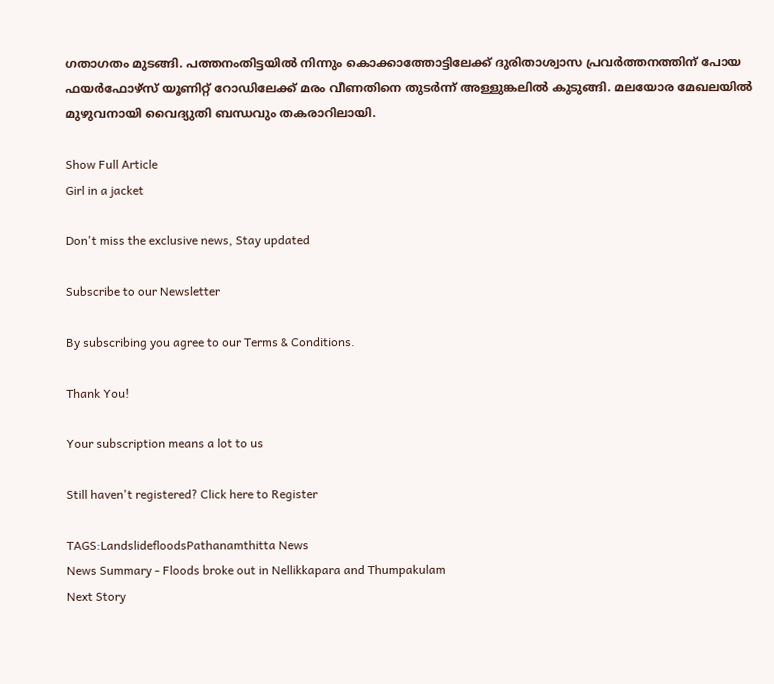ഗതാഗതം മുടങ്ങി. പത്തനംതിട്ടയിൽ നിന്നും കൊക്കാത്തോട്ടിലേക്ക് ദുരിതാശ്വാസ പ്രവർത്തനത്തിന് പോയ ഫയർഫോഴ്സ് യൂണിറ്റ് റോഡിലേക്ക് മരം വീണതിനെ തുടർന്ന് അള്ളുങ്കലിൽ കുടുങ്ങി. മലയോര മേഖലയിൽ മുഴുവനായി വൈദ്യുതി ബന്ധവും തകരാറിലായി.

Show Full Article
Girl in a jacket

Don't miss the exclusive news, Stay updated

Subscribe to our Newsletter

By subscribing you agree to our Terms & Conditions.

Thank You!

Your subscription means a lot to us

Still haven't registered? Click here to Register

TAGS:LandslidefloodsPathanamthitta News
News Summary - Floods broke out in Nellikkapara and Thumpakulam
Next Story